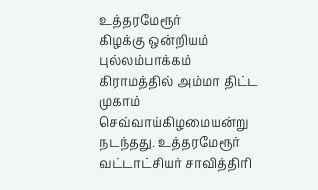உத்தரமேரூர்
கிழக்கு ஒன்றியம் புல்லம்பாக்கம் கிராமத்தில் அம்மா திட்ட முகாம்
செவ்வாய்கிழமையன்று நடந்தது. உத்தரமேரூர் வட்டாட்சியர் சாவித்திரி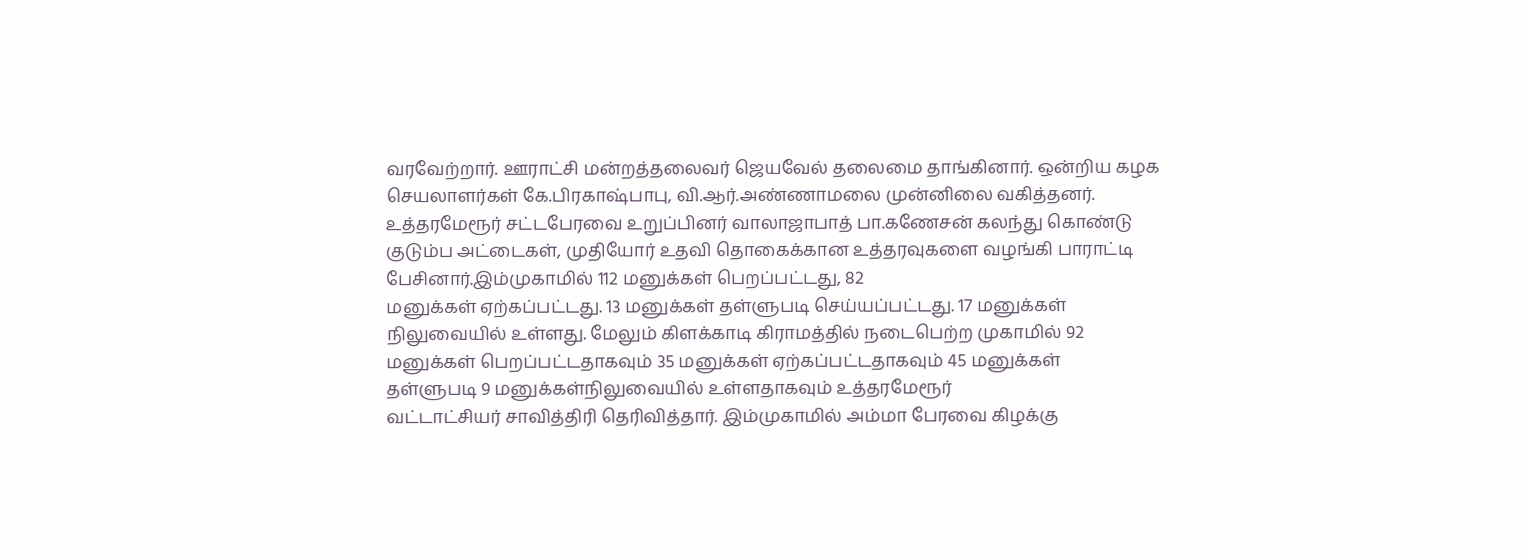வரவேற்றார். ஊராட்சி மன்றத்தலைவர் ஜெயவேல் தலைமை தாங்கினார். ஒன்றிய கழக
செயலாளர்கள் கே.பிரகாஷ்பாபு, வி.ஆர்.அண்ணாமலை முன்னிலை வகித்தனர்.
உத்தரமேரூர் சட்டபேரவை உறுப்பினர் வாலாஜாபாத் பா.கணேசன் கலந்து கொண்டு
குடும்ப அட்டைகள், முதியோர் உதவி தொகைக்கான உத்தரவுகளை வழங்கி பாராட்டி
பேசினார்.இம்முகாமில் 112 மனுக்கள் பெறப்பட்டது, 82
மனுக்கள் ஏற்கப்பட்டது. 13 மனுக்கள் தள்ளுபடி செய்யப்பட்டது. 17 மனுக்கள்
நிலுவையில் உள்ளது. மேலும் கிளக்காடி கிராமத்தில் நடைபெற்ற முகாமில் 92
மனுக்கள் பெறப்பட்டதாகவும் 35 மனுக்கள் ஏற்கப்பட்டதாகவும் 45 மனுக்கள்
தள்ளுபடி 9 மனுக்கள்நிலுவையில் உள்ளதாகவும் உத்தரமேரூர்
வட்டாட்சியர் சாவித்திரி தெரிவித்தார். இம்முகாமில் அம்மா பேரவை கிழக்கு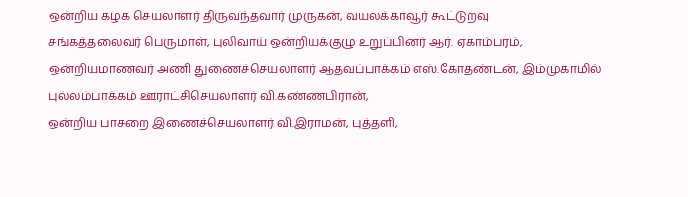ஒன்றிய கழக செயலாளர் திருவந்தவார் முருகன், வயலக்காவூர் கூட்டுறவு
சங்கத்தலைவர் பெருமாள், புலிவாய் ஒன்றியக்குழு உறுப்பினர் ஆர். ஏகாம்பரம்,
ஒன்றியமாணவர் அணி துணைச்செயலாளர் ஆதவப்பாக்கம் எஸ்.கோதண்டன், இம்முகாமில் புல்லம்பாக்கம் ஊராட்சிசெயலாளர் வி.கண்ணபிரான்,
ஒன்றிய பாசறை இணைச்செயலாளர் வி.இராமன், புத்தளி,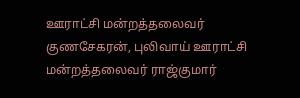ஊராட்சி மன்றத்தலைவர்
குணசேகரன், புலிவாய் ஊராட்சி மன்றத்தலைவர் ராஜ்குமார்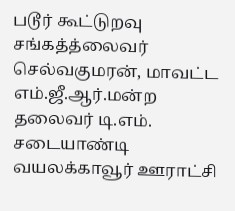படூர் கூட்டுறவு
சங்கத்த்லைவர் செல்வகுமரன், மாவட்ட எம்.ஜீ.ஆர்.மன்ற தலைவர் டி.எம்.
சடையாண்டி வயலக்காவூர் ஊராட்சி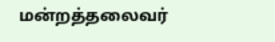மன்றத்தலைவர்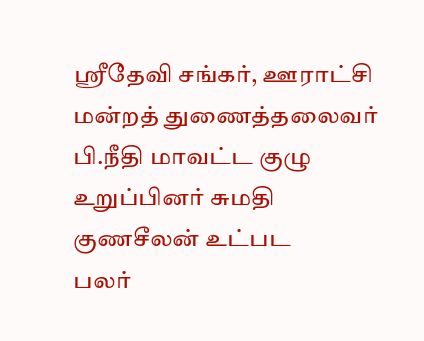ஸ்ரீதேவி சங்கர், ஊராட்சி
மன்றத் துணைத்தலைவர் பி.நீதி மாவட்ட குழு உறுப்பினர் சுமதி குணசீலன் உட்பட
பலர்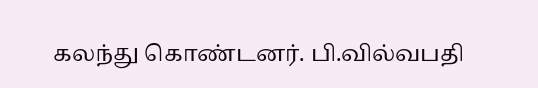கலந்து கொண்டனர். பி.வில்வபதி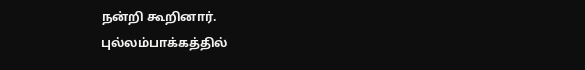நன்றி கூறினார்.
புல்லம்பாக்கத்தில்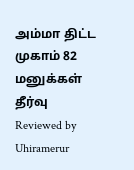அம்மா திட்ட முகாம் 82 மனுக்கள் தீர்வு
Reviewed by Uhiramerur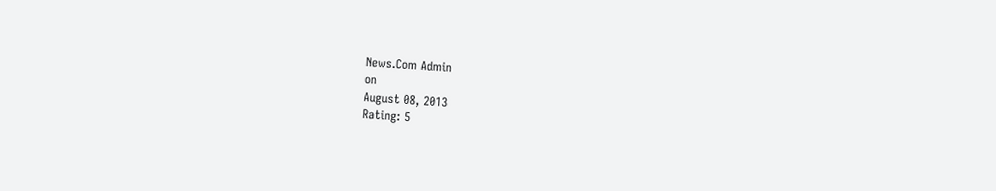News.Com Admin
on
August 08, 2013
Rating: 5